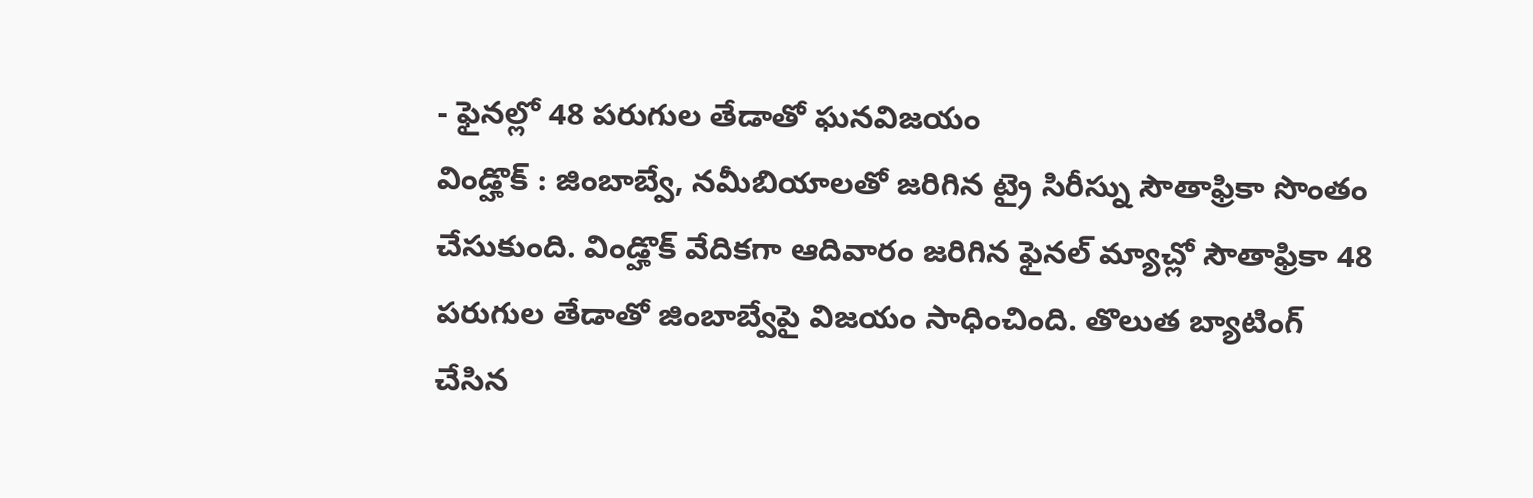- ఫైనల్లో 48 పరుగుల తేడాతో ఘనవిజయం
విండ్హొక్ : జింబాబ్వే, నమీబియాలతో జరిగిన ట్రై సిరీస్ను సౌతాఫ్రికా సొంతం చేసుకుంది. విండ్హొక్ వేదికగా ఆదివారం జరిగిన ఫైనల్ మ్యాచ్లో సౌతాఫ్రికా 48 పరుగుల తేడాతో జింబాబ్వేపై విజయం సాధించింది. తొలుత బ్యాటింగ్ చేసిన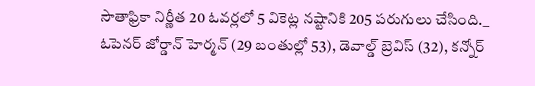సౌతాఫ్రికా నిర్ణీత 20 ఓవర్లలో 5 వికెట్ల నష్టానికి 205 పరుగులు చేసింది._
ఓపెనర్ జోర్డాన్ హెర్మన్ (29 బంతుల్లో 53), డెవాల్డ్ బ్రెవిస్ (32), కన్నోర్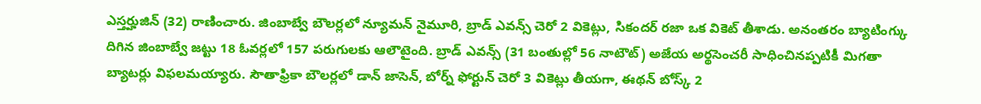ఎస్తర్హుజిన్ (32) రాణించారు. జింబాబ్వే బౌలర్లలో న్యూమన్ నైమూరి, బ్రాడ్ ఎవన్స్ చెరో 2 వికెట్లు, సికందర్ రజా ఒక వికెట్ తీశాడు. అనంతరం బ్యాటింగ్కు దిగిన జింబాబ్వే జట్టు 18 ఓవర్లలో 157 పరుగులకు ఆలౌటైంది. బ్రాడ్ ఎవన్స్ (31 బంతుల్లో 56 నాటౌట్) అజేయ అర్థసెంచరీ సాధించినప్పటికీ మిగతా బ్యాటర్లు విఫలమయ్యారు. సౌతాఫ్రికా బౌలర్లలో డాన్ జాసెన్, బోర్న్ ఫోర్టున్ చెరో 3 వికెట్లు తీయగా, ఈథన్ బోస్క్ 2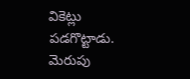వికెట్లు పడగొట్టాడు. మెరుపు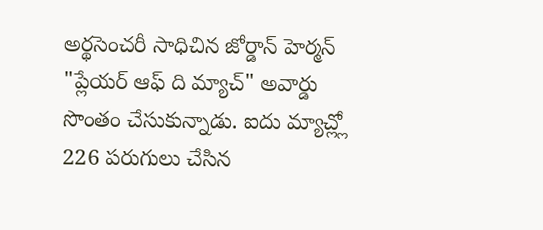అర్థసెంచరీ సాధిచిన జోర్డాన్ హెర్మన్ "ప్లేయర్ ఆఫ్ ది మ్యాచ్" అవార్డు సొంతం చేసుకున్నాడు. ఐదు మ్యాచ్ల్లో 226 పరుగులు చేసిన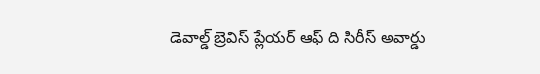డెవాల్డ్ బ్రెవిస్ ప్లేయర్ ఆఫ్ ది సిరీస్ అవార్డు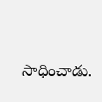సాధించాడు.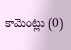కామెంట్లు (0)